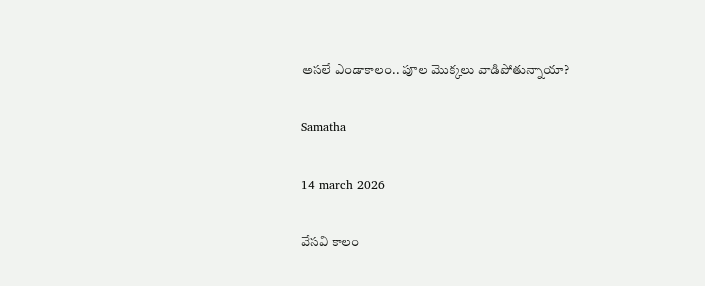అసలే ఎండాకాలం.. పూల మొక్కలు వాడిపోతున్నాయా?

Samatha

14 march 2026

వేసవి కాలం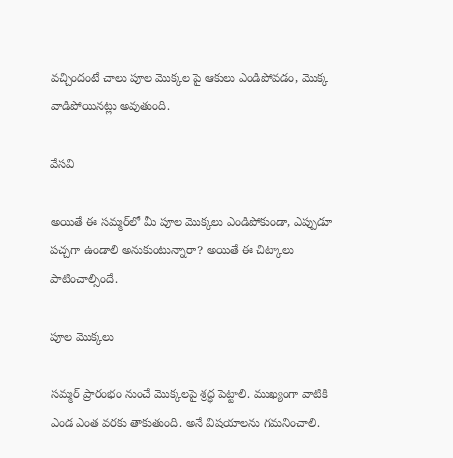వచ్చిందంటే చాలు పూల మొక్కల పై ఆకులు ఎండిపోవడం, మొక్క వాడిపోయినట్లు అవుతుంది.

వేసవి

అయితే ఈ సమ్మర్‌లో మీ పూల మొక్కలు ఎండిపోకుండా, ఎప్పుడూ పచ్చగా ఉండాలి అనుకుంటున్నారా? అయితే ఈ చిట్కాలు పాటించాల్సిందే.

పూల మొక్కలు

సమ్మర్ ప్రారంభం నుంచే మొక్కలపై శ్రద్ధ పెట్టాలి. ముఖ్యంగా వాటికి ఎండ ఎంత వరకు తాకుతుంది. అనే విషయాలను గమనించాలి.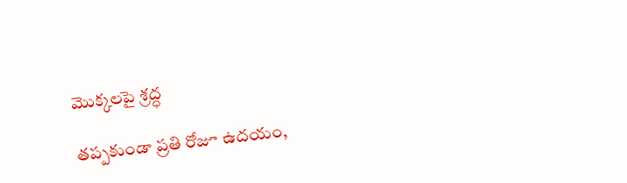మొక్కలపై శ్రద్ధ

తప్పకుండా ప్రతి రోజూ ఉదయం,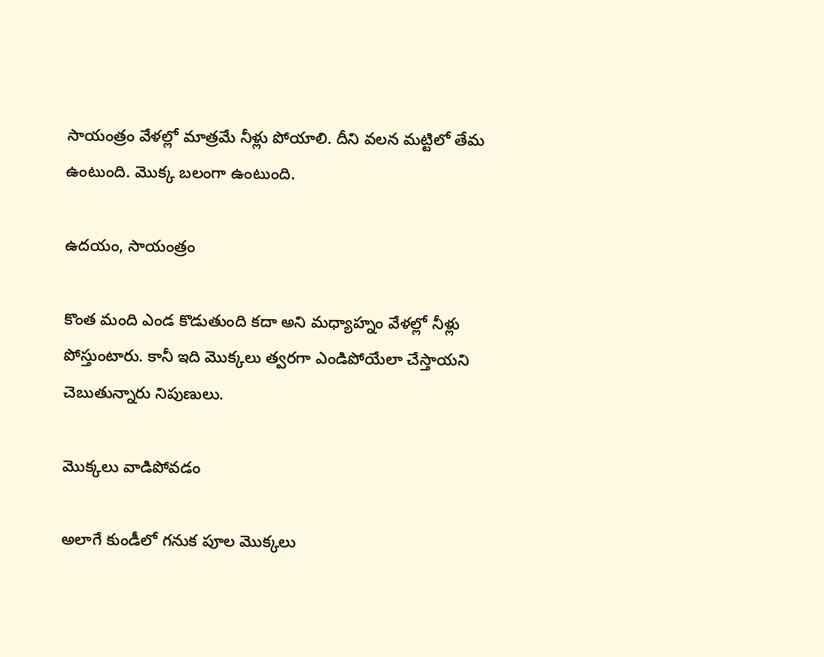సాయంత్రం వేళల్లో మాత్రమే నీళ్లు పోయాలి. దీని వలన మట్టిలో తేమ ఉంటుంది. మొక్క బలంగా ఉంటుంది.

ఉదయం, సాయంత్రం

కొంత మంది ఎండ కొడుతుంది కదా అని మధ్యాహ్నం వేళల్లో నీళ్లు పోస్తుంటారు. కానీ ఇది మొక్కలు త్వరగా ఎండిపోయేలా చేస్తాయని చెబుతున్నారు నిపుణులు.

మొక్కలు వాడిపోవడం

అలాగే కుండీలో గనుక పూల మొక్కలు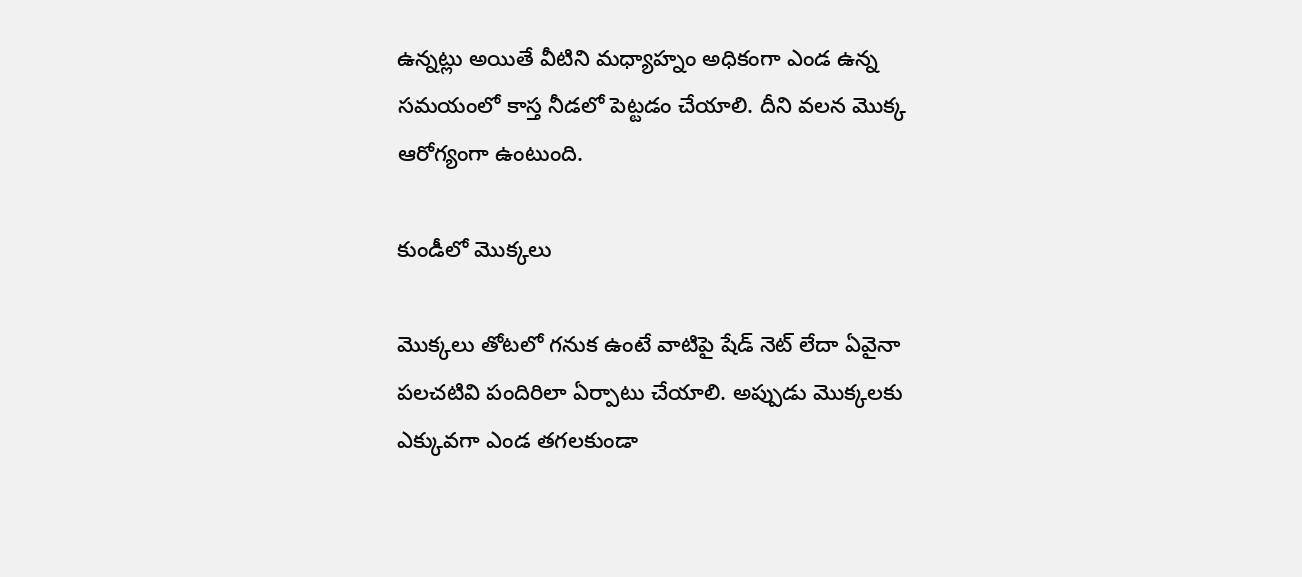ఉన్నట్లు అయితే వీటిని మధ్యాహ్నం అధికంగా ఎండ ఉన్న సమయంలో కాస్త నీడలో పెట్టడం చేయాలి. దీని వలన మొక్క ఆరోగ్యంగా ఉంటుంది.

కుండీలో మొక్కలు

మొక్కలు తోటలో గనుక ఉంటే వాటిపై షేడ్ నెట్ లేదా ఏవైనా పలచటివి పందిరిలా ఏర్పాటు చేయాలి. అప్పుడు మొక్కలకు ఎక్కువగా ఎండ తగలకుండా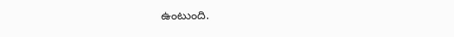ఉంటుంది.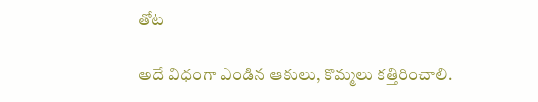తోట

అదే విధంగా ఎండిన ఆకులు, కొమ్మలు కత్తిరించాలి.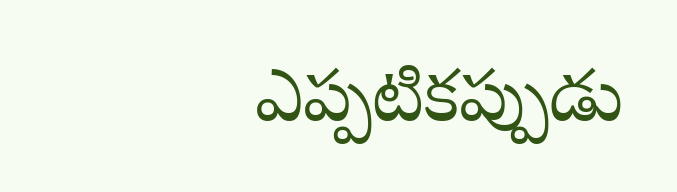ఎప్పటికప్పుడు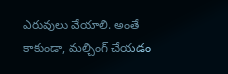ఎరువులు వేయాలి. అంతే కాకుండా, మల్చింగ్ చేయడం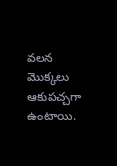వలన మొక్కలు ఆకుపచ్చగా ఉంటాయి.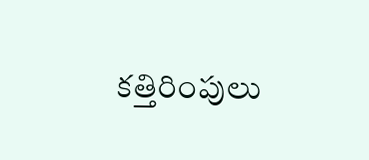కత్తిరింపులు